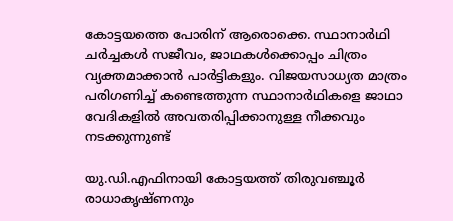കോട്ടയത്തെ പോരിന് ആരൊക്കെ. സ്ഥാനാർഥി ചർച്ചകൾ സജീവം, ജാഥകള്‍ക്കൊപ്പം ചിത്രം വ്യക്തമാക്കാന്‍ പാര്‍ട്ടികളും. വിജയസാധ്യത മാത്രം പരിഗണിച്ച് കണ്ടെത്തുന്ന സ്ഥാനാര്‍ഥികളെ ജാഥാ വേദികളില്‍ അവതരിപ്പിക്കാനുള്ള നീക്കവും നടക്കുന്നുണ്ട്

യു.ഡി.എഫിനായി കോട്ടയത്ത് തിരുവഞ്ചൂര്‍ രാധാകൃഷ്ണനും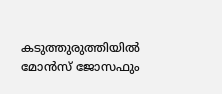കടുത്തുരുത്തിയില്‍ മോന്‍സ് ജോസഫും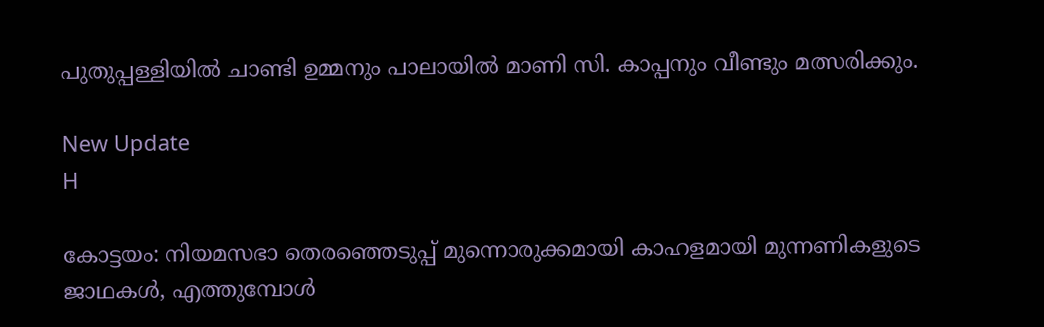പുതുപ്പള്ളിയില്‍ ചാണ്ടി ഉമ്മനും പാലായില്‍ മാണി സി. കാപ്പനും വീണ്ടും മത്സരിക്കും.

New Update
H

കോട്ടയം: നിയമസഭാ തെരഞ്ഞെടുപ്പ് മുന്നൊരുക്കമായി കാഹളമായി മുന്നണികളുടെ ജാഥകള്‍, എത്തുമ്പോൾ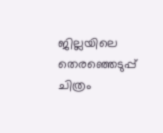ജില്ലയിലെ തെരഞ്ഞെടുപ്പ് ചിത്രം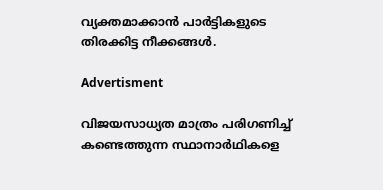വ്യക്തമാക്കാന്‍ പാര്‍ട്ടികളുടെ തിരക്കിട്ട നീക്കങ്ങൾ.

Advertisment

വിജയസാധ്യത മാത്രം പരിഗണിച്ച് കണ്ടെത്തുന്ന സ്ഥാനാര്‍ഥികളെ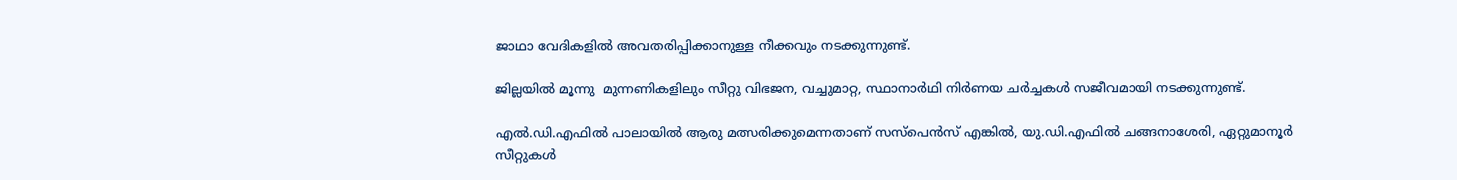ജാഥാ വേദികളില്‍ അവതരിപ്പിക്കാനുള്ള നീക്കവും നടക്കുന്നുണ്ട്.

ജില്ലയിൽ മൂന്നു  മുന്നണികളിലും സീറ്റു വിഭജന, വച്ചുമാറ്റ, സ്ഥാനാര്‍ഥി നിര്‍ണയ ചര്‍ച്ചകള്‍ സജീവമായി നടക്കുന്നുണ്ട്.

എല്‍.ഡി.എഫില്‍ പാലായില്‍ ആരു മത്സരിക്കുമെന്നതാണ് സസ്‌പെന്‍സ് എങ്കില്‍, യു.ഡി.എഫില്‍ ചങ്ങനാശേരി, ഏറ്റുമാനൂര്‍ സീറ്റുകള്‍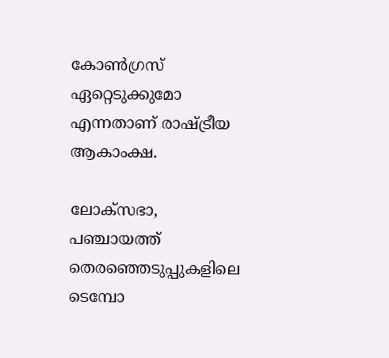കോണ്‍ഗ്രസ് ഏറ്റെടുക്കുമോ എന്നതാണ് രാഷ്ട്രീയ ആകാംക്ഷ.

ലോക്‌സഭാ, പഞ്ചായത്ത് തെരഞ്ഞെടുപ്പുകളിലെ ടെമ്പോ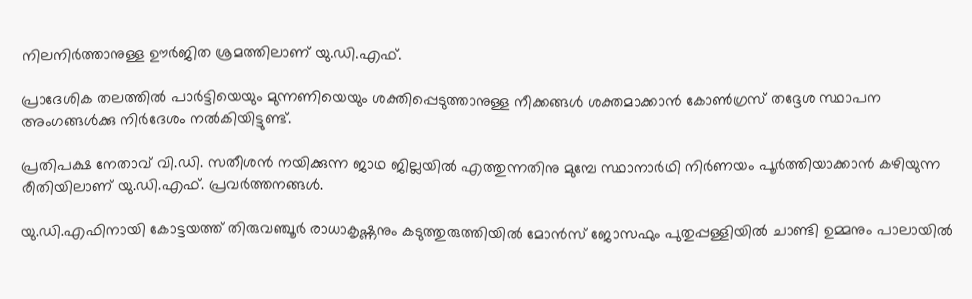നിലനിര്‍ത്താനുള്ള ഊര്‍ജിത ശ്രമത്തിലാണ് യു.ഡി.എഫ്.

പ്രാദേശിക തലത്തില്‍ പാര്‍ട്ടിയെയും മുന്നണിയെയും ശക്തിപ്പെടുത്താനുള്ള നീക്കങ്ങള്‍ ശക്തമാക്കാന്‍ കോണ്‍ഗ്രസ് തദ്ദേശ സ്ഥാപന അംഗങ്ങള്‍ക്കു നിര്‍ദേശം നല്‍കിയിട്ടുണ്ട്.

പ്രതിപക്ഷ നേതാവ് വി.ഡി. സതീശന്‍ നയിക്കുന്ന ജാഥ ജില്ലയില്‍ എത്തുന്നതിനു മുമ്പേ സ്ഥാനാര്‍ഥി നിര്‍ണയം പൂര്‍ത്തിയാക്കാന്‍ കഴിയുന്ന രീതിയിലാണ് യു.ഡി.എഫ്. പ്രവര്‍ത്തനങ്ങള്‍.

യു.ഡി.എഫിനായി കോട്ടയത്ത് തിരുവഞ്ചൂര്‍ രാധാകൃഷ്ണനും കടുത്തുരുത്തിയില്‍ മോന്‍സ് ജോസഫും പുതുപ്പള്ളിയില്‍ ചാണ്ടി ഉമ്മനും പാലായില്‍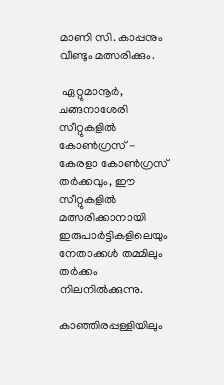മാണി സി. കാപ്പനും വീണ്ടും മത്സരിക്കും.

 ഏറ്റുമാനൂര്‍, ചങ്ങനാശേരി സീറ്റുകളില്‍ കോണ്‍ഗ്രസ് - കേരളാ കോണ്‍ഗ്രസ് തര്‍ക്കവും, ഈ സീറ്റുകളില്‍ മത്സരിക്കാനായി ഇരുപാര്‍ട്ടികളിലെയും നേതാക്കള്‍ തമ്മിലും തര്‍ക്കം നിലനില്‍ക്കുന്നു.

കാഞ്ഞിരപ്പള്ളിയിലും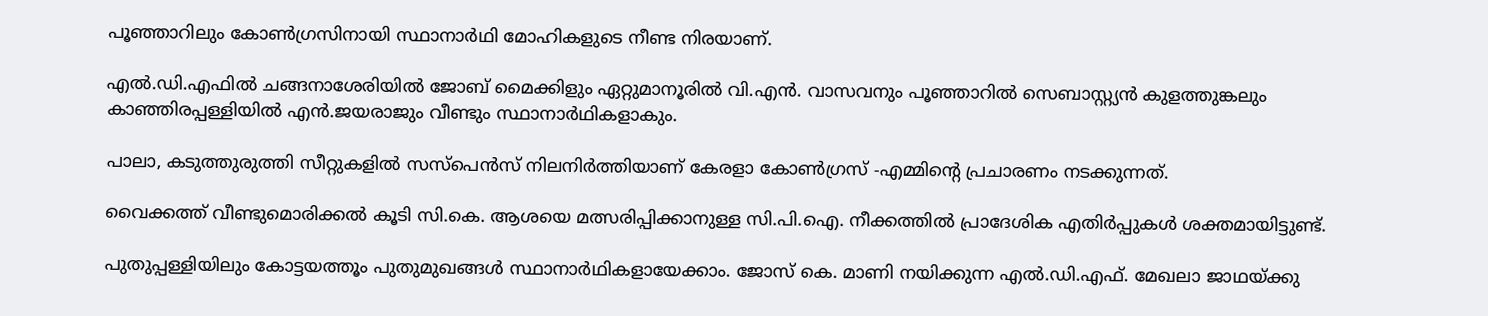പൂഞ്ഞാറിലും കോണ്‍ഗ്രസിനായി സ്ഥാനാര്‍ഥി മോഹികളുടെ നീണ്ട നിരയാണ്.

എല്‍.ഡി.എഫില്‍ ചങ്ങനാശേരിയില്‍ ജോബ് മൈക്കിളും ഏറ്റുമാനൂരില്‍ വി.എന്‍. വാസവനും പൂഞ്ഞാറില്‍ സെബാസ്റ്റ്യന്‍ കുളത്തുങ്കലും കാഞ്ഞിരപ്പള്ളിയില്‍ എന്‍.ജയരാജും വീണ്ടും സ്ഥാനാര്‍ഥികളാകും.

പാലാ, കടുത്തുരുത്തി സീറ്റുകളില്‍ സസ്‌പെന്‍സ് നിലനിര്‍ത്തിയാണ് കേരളാ കോണ്‍ഗ്രസ് -എമ്മിന്റെ പ്രചാരണം നടക്കുന്നത്.

വൈക്കത്ത് വീണ്ടുമൊരിക്കല്‍ കൂടി സി.കെ. ആശയെ മത്സരിപ്പിക്കാനുള്ള സി.പി.ഐ. നീക്കത്തില്‍ പ്രാദേശിക എതിര്‍പ്പുകള്‍ ശക്തമായിട്ടുണ്ട്.

പുതുപ്പള്ളിയിലും കോട്ടയത്തൂം പുതുമുഖങ്ങള്‍ സ്ഥാനാര്‍ഥികളായേക്കാം. ജോസ് കെ. മാണി നയിക്കുന്ന എല്‍.ഡി.എഫ്. മേഖലാ ജാഥയ്ക്കു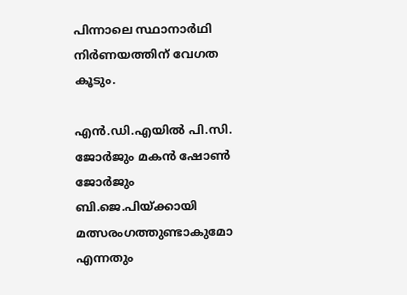പിന്നാലെ സ്ഥാനാർഥി നിർണയത്തിന് വേഗത കൂടും.

എൻ.ഡി.എയിൽ പി.സി. ജോര്‍ജും മകന്‍ ഷോണ്‍ ജോര്‍ജും ബി.ജെ.പിയ്ക്കായി മത്സരംഗത്തുണ്ടാകുമോ എന്നതും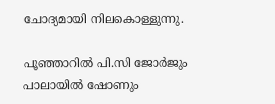ചോദ്യമായി നിലകൊള്ളുന്നു.

പൂഞ്ഞാറിൽ പി.സി ജോർജും പാലായിൽ ഷോണും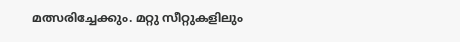മത്സരിച്ചേക്കും. മറ്റു സീറ്റുകളിലും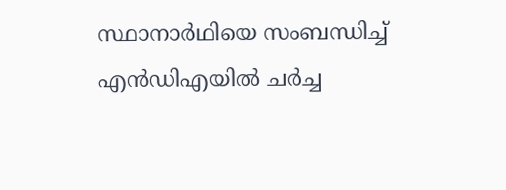സ്ഥാനാർഥിയെ സംബന്ധിച്ച് എൻഡിഎയിൽ ചർച്ച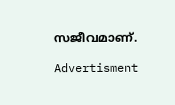സജീവമാണ്.

Advertisment